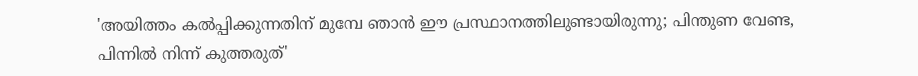'അയിത്തം കൽപ്പിക്കുന്നതിന് മുമ്പേ ഞാൻ ഈ പ്രസ്ഥാനത്തിലുണ്ടായിരുന്നു; പിന്തുണ വേണ്ട, പിന്നിൽ നിന്ന് കുത്തരുത്'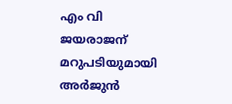എം വി ജയരാജന് മറുപടിയുമായി അർജുൻ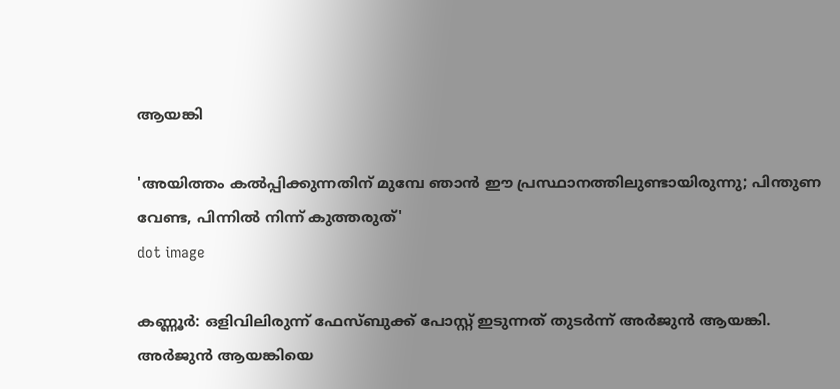ആയങ്കി

'അയിത്തം കൽപ്പിക്കുന്നതിന് മുമ്പേ ഞാൻ ഈ പ്രസ്ഥാനത്തിലുണ്ടായിരുന്നു; പിന്തുണ വേണ്ട, പിന്നിൽ നിന്ന് കുത്തരുത്'
dot image

കണ്ണൂര്‍: ഒളിവിലിരുന്ന് ഫേസ്ബുക്ക് പോസ്റ്റ് ഇടുന്നത് തുടര്‍ന്ന് അര്‍ജുന്‍ ആയങ്കി. അര്‍ജുന്‍ ആയങ്കിയെ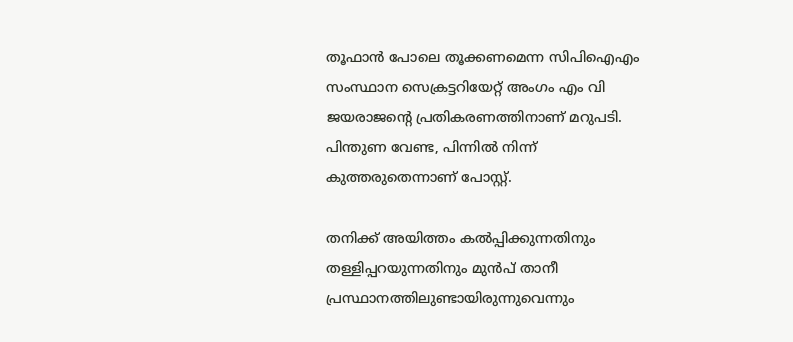തൂഫാന്‍ പോലെ തൂക്കണമെന്ന സിപിഐഎം സംസ്ഥാന സെക്രട്ടറിയേറ്റ് അംഗം എം വി ജയരാജന്റെ പ്രതികരണത്തിനാണ് മറുപടി. പിന്തുണ വേണ്ട, പിന്നില്‍ നിന്ന് കുത്തരുതെന്നാണ് പോസ്റ്റ്.

തനിക്ക് അയിത്തം കല്‍പ്പിക്കുന്നതിനും തള്ളിപ്പറയുന്നതിനും മുന്‍പ് താനീ പ്രസ്ഥാനത്തിലുണ്ടായിരുന്നുവെന്നും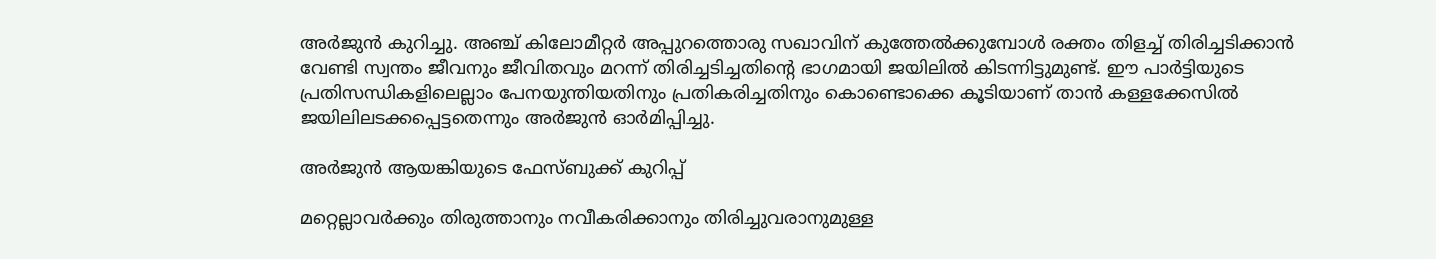അര്‍ജുന്‍ കുറിച്ചു. അഞ്ച് കിലോമീറ്റര്‍ അപ്പുറത്തൊരു സഖാവിന് കുത്തേല്‍ക്കുമ്പോള്‍ രക്തം തിളച്ച് തിരിച്ചടിക്കാന്‍ വേണ്ടി സ്വന്തം ജീവനും ജീവിതവും മറന്ന് തിരിച്ചടിച്ചതിന്റെ ഭാഗമായി ജയിലില്‍ കിടന്നിട്ടുമുണ്ട്. ഈ പാര്‍ട്ടിയുടെ പ്രതിസന്ധികളിലെല്ലാം പേനയുന്തിയതിനും പ്രതികരിച്ചതിനും കൊണ്ടൊക്കെ കൂടിയാണ് താൻ കള്ളക്കേസില്‍ ജയിലിലടക്കപ്പെട്ടതെന്നും അര്‍ജുന്‍ ഓര്‍മിപ്പിച്ചു.

അര്‍ജുന്‍ ആയങ്കിയുടെ ഫേസ്ബുക്ക് കുറിപ്പ്

മറ്റെല്ലാവർക്കും തിരുത്താനും നവീകരിക്കാനും തിരിച്ചുവരാനുമുള്ള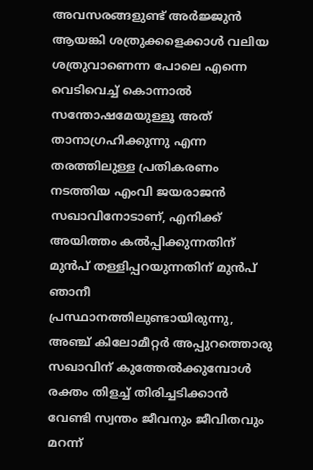അവസരങ്ങളുണ്ട് അർജ്ജുൻ ആയങ്കി ശത്രുക്കളെക്കാൾ വലിയ ശത്രുവാണെന്ന പോലെ എന്നെ വെടിവെച്ച് കൊന്നാൽ സന്തോഷമേയുള്ളൂ അത് താനാഗ്രഹിക്കുന്നു എന്ന തരത്തിലുള്ള പ്രതികരണം നടത്തിയ എംവി ജയരാജൻ സഖാവിനോടാണ്, എനിക്ക് അയിത്തം കൽപ്പിക്കുന്നതിന് മുൻപ് തള്ളിപ്പറയുന്നതിന് മുൻപ് ഞാനീ പ്രസ്ഥാനത്തിലുണ്ടായിരുന്നു, അഞ്ച് കിലോമീറ്റർ അപ്പുറത്തൊരു സഖാവിന് കുത്തേൽക്കുമ്പോൾ രക്തം തിളച്ച് തിരിച്ചടിക്കാൻ വേണ്ടി സ്വന്തം ജീവനും ജീവിതവും മറന്ന്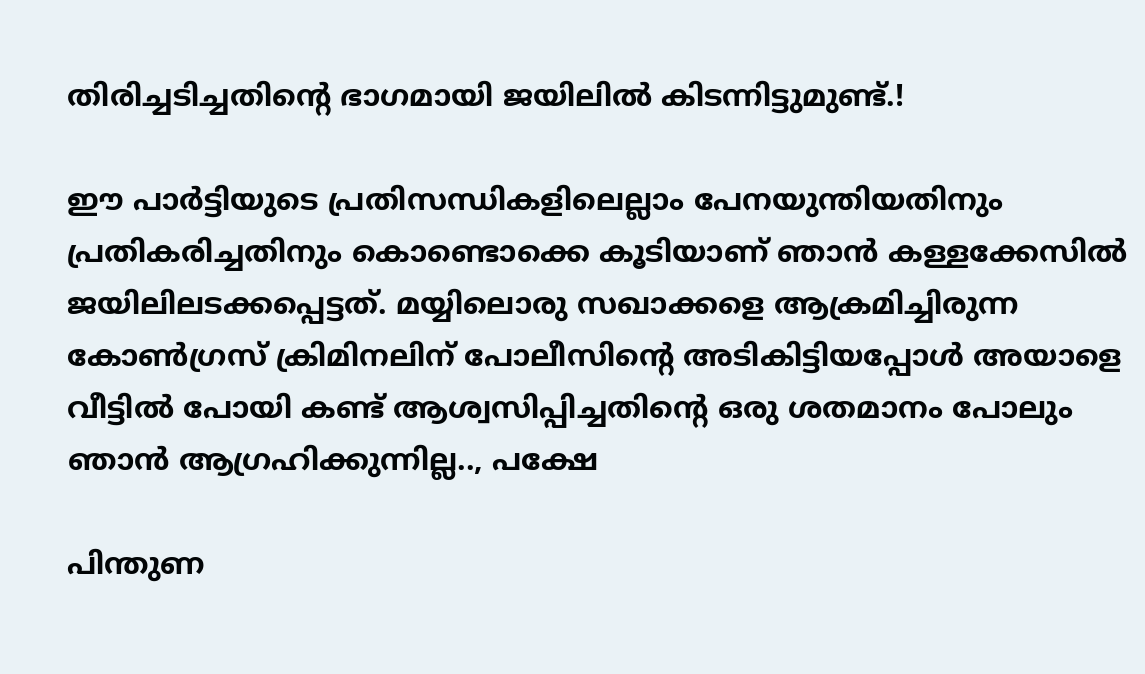തിരിച്ചടിച്ചതിന്റെ ഭാഗമായി ജയിലിൽ കിടന്നിട്ടുമുണ്ട്.!

ഈ പാർട്ടിയുടെ പ്രതിസന്ധികളിലെല്ലാം പേനയുന്തിയതിനും പ്രതികരിച്ചതിനും കൊണ്ടൊക്കെ കൂടിയാണ് ഞാൻ കള്ളക്കേസിൽ ജയിലിലടക്കപ്പെട്ടത്. മയ്യിലൊരു സഖാക്കളെ ആക്രമിച്ചിരുന്ന കോൺഗ്രസ് ക്രിമിനലിന് പോലീസിന്റെ അടികിട്ടിയപ്പോൾ അയാളെ വീട്ടിൽ പോയി കണ്ട് ആശ്വസിപ്പിച്ചതിന്റെ ഒരു ശതമാനം പോലും ഞാൻ ആഗ്രഹിക്കുന്നില്ല.., പക്ഷേ

പിന്തുണ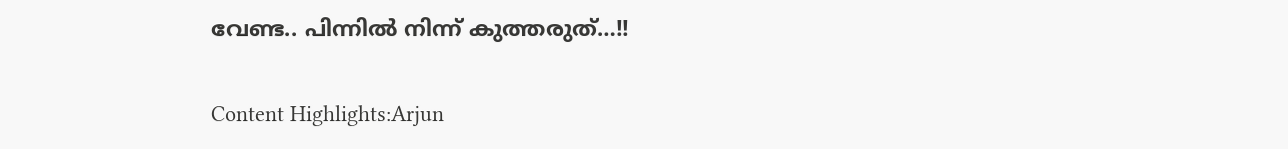വേണ്ട.. പിന്നിൽ നിന്ന് കുത്തരുത്…!!

Content Highlights:Arjun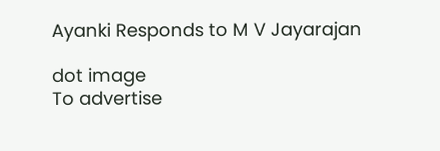Ayanki Responds to M V Jayarajan

dot image
To advertise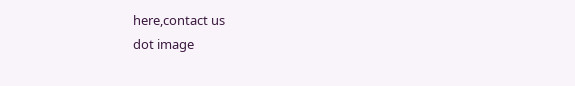here,contact us
dot image